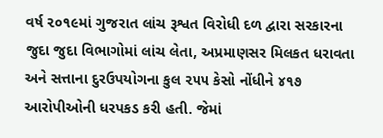વર્ષ ૨૦૧૯માં ગુજરાત લાંચ રૂશ્વત વિરોધી દળ દ્વારા સરકારના જુદા જુદા વિભાગોમાં લાંચ લેતા, અપ્રમાણસર મિલકત ધરાવતા અને સત્તાના દુરઉપયોગના કુલ ૨૫૫ કેસો નોંધીને ૪૧૭ આરોપીઓની ધરપકડ કરી હતી. જેમાં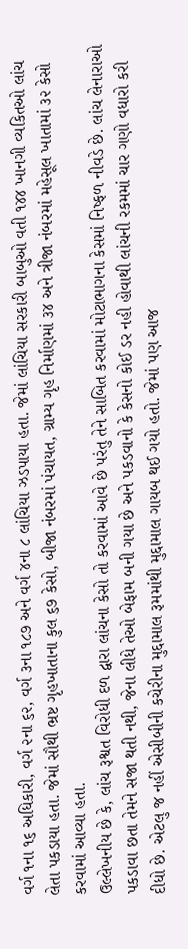વર્ગ ૧ના ૧૬ અધિકારી, વર્ગ ૨ના ૬૨, વર્ગ ૩ના ૧૮૭ અને વર્ગ ૪ના ૮ લાંચિયા ઝડપાયા હતા. જેમાં લાંચિયા સરકારી બાબુઓ વતી ૧૪૪ ખાનગી વ્યકિતઓ લાંચ લેતા પકડાયા હતા. જેમાં સૌથી ભ્રષ્ટ ગૃહખાતાના કુલ ૬૭ કેસો, બીજા નંબરમાં પંચાયત, ગ્રામ્ય ગૃહ નિર્માણમાં ૩૪ અને ત્રીજા નંબરમાં મહેસૂલ ખાતામાં ૩૨ કેસો કરવામાં આવ્યા હતા.
ઉલ્લેખનીય છે કે, લાંચ રૂશ્વત વિરોધી દળ દ્વારા લાંચના કેસો તો કરવામાં આવે છે પરંતુ તેને સાબિત કરવામાં મોટાભાગના કેસમાં નિષ્ફળ નીવડે છે. લાંચ લેનારાઓ પકડાવા છતા તેમને સજા થતી નથી, જેના લીધે તેઓ બેફામ બની ગયા છે અને પકડવાનો કે કેસનો કોઈ ડર નહી હોવાથી લાંચની રકમમાં ચાર ગણો વધારો કરી દીધો છે. એટલુ જ નહીં એસીબીની કચેરીના મુદ્દામાલ રૂમમાંથી મુદ્દામાલ ગાયબ થઈ ગયો હતો. જેમાં પણ આજ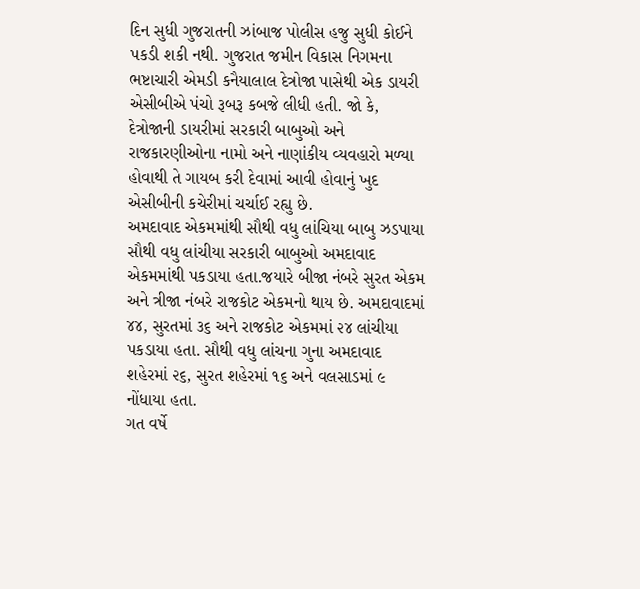દિન સુધી ગુજરાતની ઝાંબાજ પોલીસ હજુ સુધી કોઈને પકડી શકી નથી. ગુજરાત જમીન વિકાસ નિગમના ભષ્ટાચારી એમડી કનૈયાલાલ દેત્રોજા પાસેથી એક ડાયરી એસીબીએ પંચો રૂબરૂ કબજે લીધી હતી. જો કે, દેત્રોજાની ડાયરીમાં સરકારી બાબુઓ અને રાજકારણીઓના નામો અને નાણાંકીય વ્યવહારો મળ્યા હોવાથી તે ગાયબ કરી દેવામાં આવી હોવાનું ખુદ એસીબીની કચેરીમાં ચર્ચાઈ રહ્યુ છે.
અમદાવાદ એકમમાંથી સૌથી વધુ લાંચિયા બાબુ ઝડપાયા
સૌથી વધુ લાંચીયા સરકારી બાબુઓ અમદાવાદ એકમમાંથી પકડાયા હતા.જયારે બીજા નંબરે સુરત એકમ અને ત્રીજા નંબરે રાજકોટ એકમનો થાય છે. અમદાવાદમાં ૪૪, સુરતમાં ૩૬ અને રાજકોટ એકમમાં ૨૪ લાંચીયા પકડાયા હતા. સૌથી વધુ લાંચના ગુના અમદાવાદ શહેરમાં ૨૬, સુરત શહેરમાં ૧૬ અને વલસાડમાં ૯ નોંધાયા હતા.
ગત વર્ષે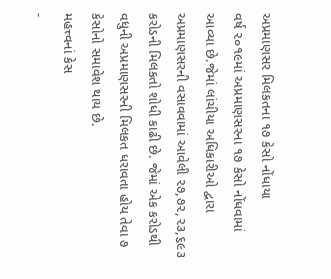અપ્રમાણસર મિલકતના ૧૭ કેસો નોંધાયા
વર્ષ ૨૦૧૯માં અપ્રમાણસરના ૧૭ કેસો નોંધવામાં આવ્યા છે.જેમાં લાંચીયા અધિકારીઓ દ્વારા અપ્રમાણસરની વસાવવામાં આવેલી ૨૭,૭૨,૨૩,૬૯૩ કરોડની મિલકતો શોધી કાઢી છે. જેમાં એક કરોડથી વધુની અપ્રમાણસરની મિલકત ધરાવતા હોય તેવા ૭ કેસોનો સમાવેશ થાય છે.
મહત્ત્વનાં કેસ
-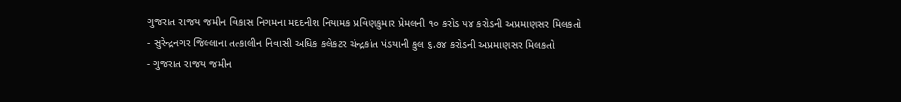ગુજરાત રાજય જમીન વિકાસ નિગમના મદદનીશ નિયામક પ્રવિણકુમાર પ્રેમલની ૧૦ કરોડ ૫૪ કરોડની અપ્રમાણસર મિલકતો
- સુરેન્દ્રનગર જિલ્લાના તત્કાલીન નિવાસી અધિક કલેકટર ચંન્દ્રકાંત પંડયાની કુલ ૬.૭૪ કરોડની અપ્રમાણસર મિલકતો
- ગુજરાત રાજય જમીન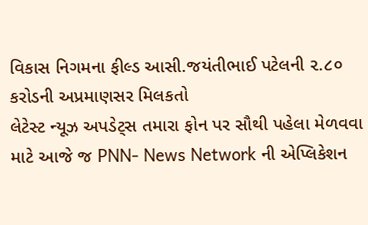વિકાસ નિગમના ફીલ્ડ આસી.જયંતીભાઈ પટેલની ૨.૮૦ કરોડની અપ્રમાણસર મિલકતો
લેટેસ્ટ ન્યૂઝ અપડેટ્સ તમારા ફોન પર સૌથી પહેલા મેળવવા માટે આજે જ PNN- News Network ની એપ્લિકેશન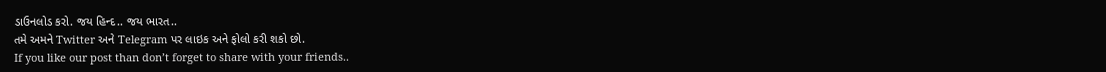ડાઉનલોડ કરો. જય હિન્દ.. જય ભારત..
તમે અમને Twitter અને Telegram પર લાઇક અને ફોલો કરી શકો છો.
If you like our post than don’t forget to share with your friends..